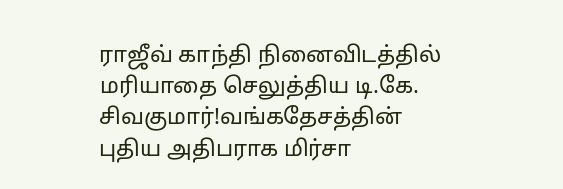ராஜீவ் காந்தி நினைவிடத்தில் மரியாதை செலுத்திய டி.கே. சிவகுமார்!வங்கதேசத்தின் புதிய அதிபராக மிர்சா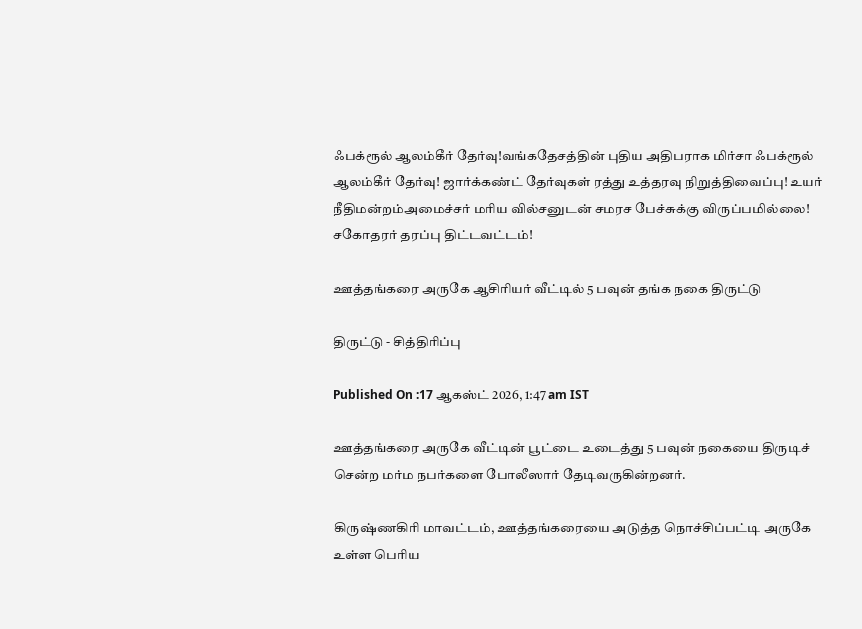ஃபக்ரூல் ஆலம்கீர் தேர்வு!வங்கதேசத்தின் புதிய அதிபராக மிர்சா ஃபக்ரூல் ஆலம்கீர் தேர்வு! ஜார்க்கண்ட் தேர்வுகள் ரத்து உத்தரவு நிறுத்திவைப்பு! உயர் நீதிமன்றம்அமைச்சர் மரிய வில்சனுடன் சமரச பேச்சுக்கு விருப்பமில்லை! சகோதரர் தரப்பு திட்டவட்டம்!

ஊத்தங்கரை அருகே ஆசிரியர் வீட்டில் 5 பவுன் தங்க நகை திருட்டு

திருட்டு - சித்திரிப்பு

Published On :17 ஆகஸ்ட் 2026, 1:47 am IST

ஊத்தங்கரை அருகே வீட்டின் பூட்டை உடைத்து 5 பவுன் நகையை திருடிச் சென்ற மர்ம நபர்களை போலீஸார் தேடிவருகின்றனர்.

கிருஷ்ணகிரி மாவட்டம், ஊத்தங்கரையை அடுத்த நொச்சிப்பட்டி அருகே உள்ள பெரிய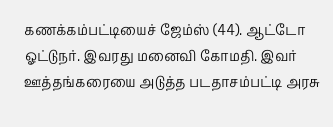கணக்கம்பட்டியைச் ஜேம்ஸ் (44). ஆட்டோ ஓட்டுநர். இவரது மனைவி கோமதி. இவர் ஊத்தங்கரையை அடுத்த படதாசம்பட்டி அரசு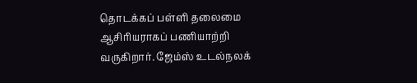தொடக்கப் பள்ளி தலைமை ஆசிரியராகப் பணியாற்றி வருகிறார். ஜேம்ஸ் உடல்நலக்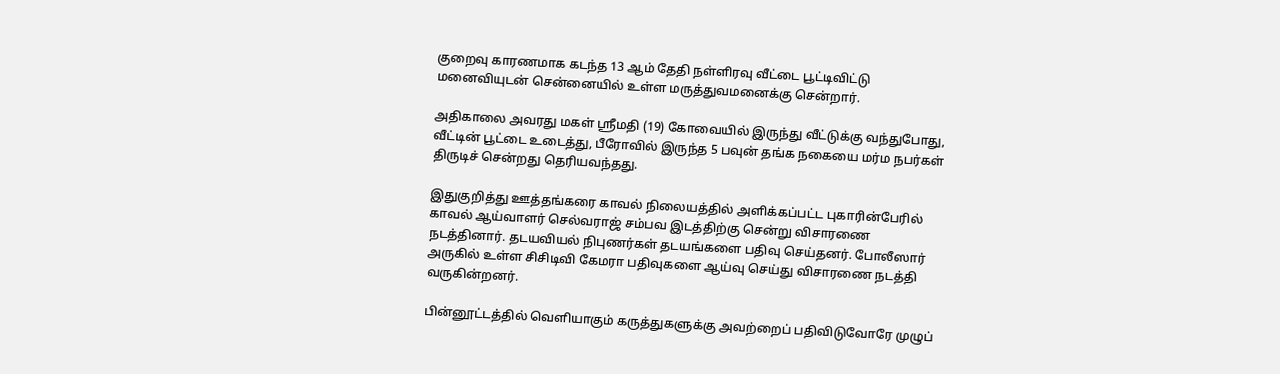குறைவு காரணமாக கடந்த 13 ஆம் தேதி நள்ளிரவு வீட்டை பூட்டிவிட்டு மனைவியுடன் சென்னையில் உள்ள மருத்துவமனைக்கு சென்றார்.

அதிகாலை அவரது மகள் ஸ்ரீமதி (19) கோவையில் இருந்து வீட்டுக்கு வந்துபோது, வீட்டின் பூட்டை உடைத்து, பீரோவில் இருந்த 5 பவுன் தங்க நகையை மர்ம நபர்கள் திருடிச் சென்றது தெரியவந்தது.

இதுகுறித்து ஊத்தங்கரை காவல் நிலையத்தில் அளிக்கப்பட்ட புகாரின்பேரில் காவல் ஆய்வாளர் செல்வராஜ் சம்பவ இடத்திற்கு சென்று விசாரணை நடத்தினார். தடயவியல் நிபுணர்கள் தடயங்களை பதிவு செய்தனர். போலீஸார் அருகில் உள்ள சிசிடிவி கேமரா பதிவுகளை ஆய்வு செய்து விசாரணை நடத்தி வருகின்றனர்.

பின்னூட்டத்தில் வெளியாகும் கருத்துகளுக்கு அவற்றைப் பதிவிடுவோரே முழுப்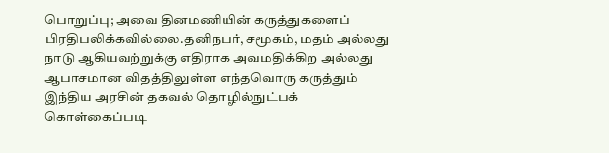பொறுப்பு; அவை தினமணியின் கருத்துகளைப் பிரதிபலிக்கவில்லை.தனிநபர், சமூகம், மதம் அல்லது நாடு ஆகியவற்றுக்கு எதிராக அவமதிக்கிற அல்லது ஆபாசமான விதத்திலுள்ள எந்தவொரு கருத்தும் இந்திய அரசின் தகவல் தொழில்நுட்பக் கொள்கைப்படி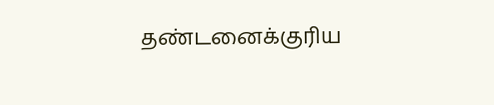தண்டனைக்குரிய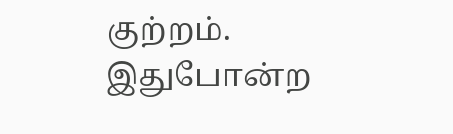குற்றம். இதுபோன்ற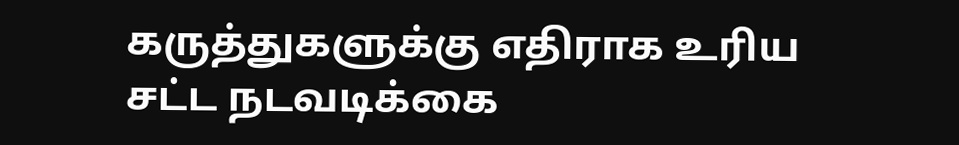கருத்துகளுக்கு எதிராக உரிய சட்ட நடவடிக்கை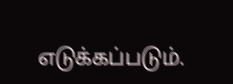எடுக்கப்படும்.